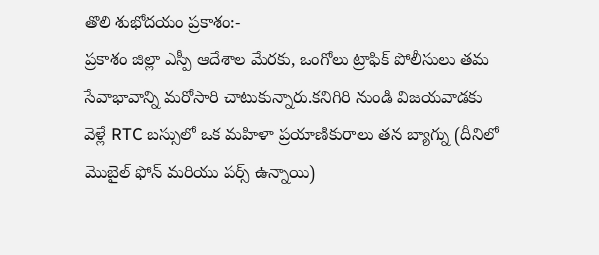తొలి శుభోదయం ప్రకాశం:-
ప్రకాశం జిల్లా ఎస్పీ ఆదేశాల మేరకు, ఒంగోలు ట్రాఫిక్ పోలీసులు తమ సేవాభావాన్ని మరోసారి చాటుకున్నారు.కనిగిరి నుండి విజయవాడకు వెళ్లే RTC బస్సులో ఒక మహిళా ప్రయాణికురాలు తన బ్యాగ్ను (దీనిలో మొబైల్ ఫోన్ మరియు పర్స్ ఉన్నాయి)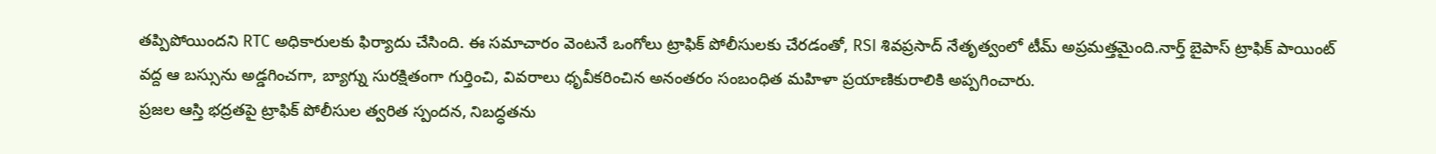తప్పిపోయిందని RTC అధికారులకు ఫిర్యాదు చేసింది. ఈ సమాచారం వెంటనే ఒంగోలు ట్రాఫిక్ పోలీసులకు చేరడంతో, RSI శివప్రసాద్ నేతృత్వంలో టీమ్ అప్రమత్తమైంది.నార్త్ బైపాస్ ట్రాఫిక్ పాయింట్ వద్ద ఆ బస్సును అడ్డగించగా, బ్యాగ్ను సురక్షితంగా గుర్తించి, వివరాలు ధృవీకరించిన అనంతరం సంబంధిత మహిళా ప్రయాణికురాలికి అప్పగించారు.
ప్రజల ఆస్తి భద్రతపై ట్రాఫిక్ పోలీసుల త్వరిత స్పందన, నిబద్ధతను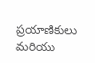ప్రయాణికులు మరియు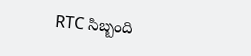RTC సిబ్బంది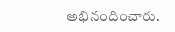అభినందించారు.